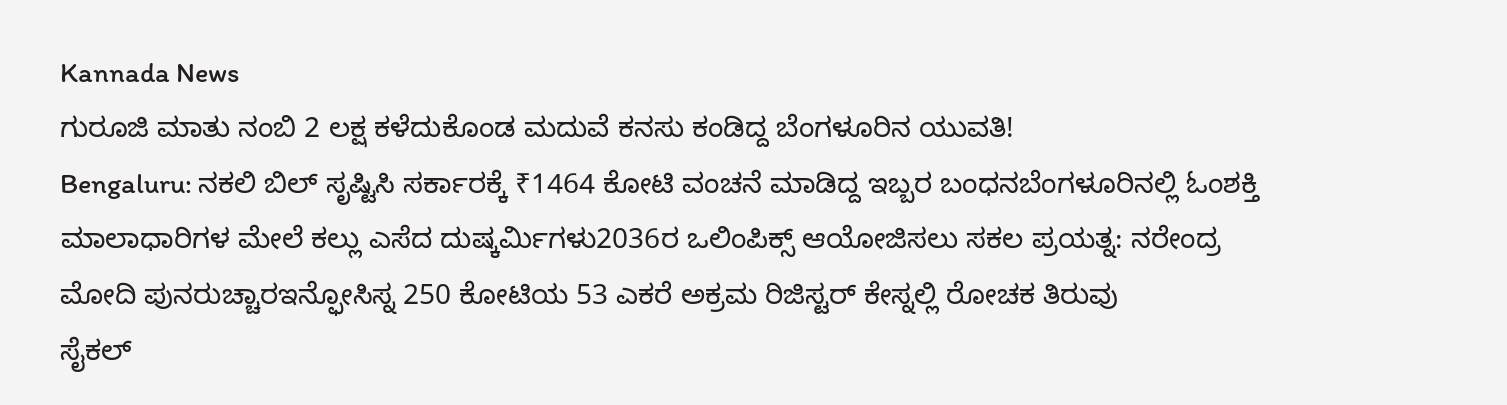Kannada News
ಗುರೂಜಿ ಮಾತು ನಂಬಿ 2 ಲಕ್ಷ ಕಳೆದುಕೊಂಡ ಮದುವೆ ಕನಸು ಕಂಡಿದ್ದ ಬೆಂಗಳೂರಿನ ಯುವತಿ!
Bengaluru: ನಕಲಿ ಬಿಲ್ ಸೃಷ್ಟಿಸಿ ಸರ್ಕಾರಕ್ಕೆ ₹1464 ಕೋಟಿ ವಂಚನೆ ಮಾಡಿದ್ದ ಇಬ್ಬರ ಬಂಧನಬೆಂಗಳೂರಿನಲ್ಲಿ ಓಂಶಕ್ತಿ ಮಾಲಾಧಾರಿಗಳ ಮೇಲೆ ಕಲ್ಲು ಎಸೆದ ದುಷ್ಕರ್ಮಿಗಳು2036ರ ಒಲಿಂಪಿಕ್ಸ್ ಆಯೋಜಿಸಲು ಸಕಲ ಪ್ರಯತ್ನ: ನರೇಂದ್ರ ಮೋದಿ ಪುನರುಚ್ಚಾರಇನ್ಫೋಸಿಸ್ನ 250 ಕೋಟಿಯ 53 ಎಕರೆ ಅಕ್ರಮ ರಿಜಿಸ್ಟರ್ ಕೇಸ್ನಲ್ಲಿ ರೋಚಕ ತಿರುವು
ಸೈಕಲ್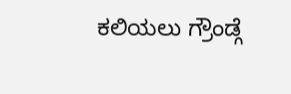ಕಲಿಯಲು ಗ್ರೌಂಡ್ಗೆ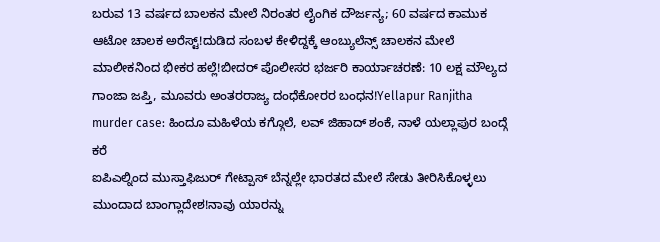ಬರುವ 13 ವರ್ಷದ ಬಾಲಕನ ಮೇಲೆ ನಿರಂತರ ಲೈಂಗಿಕ ದೌರ್ಜನ್ಯ; 60 ವರ್ಷದ ಕಾಮುಕ ಆಟೋ ಚಾಲಕ ಅರೆಸ್ಟ್!ದುಡಿದ ಸಂಬಳ ಕೇಳಿದ್ದಕ್ಕೆ ಆಂಬ್ಯುಲೆನ್ಸ್ ಚಾಲಕನ ಮೇಲೆ ಮಾಲೀಕನಿಂದ ಭೀಕರ ಹಲ್ಲೆ!ಬೀದರ್ ಪೊಲೀಸರ ಭರ್ಜರಿ ಕಾರ್ಯಾಚರಣೆ: 10 ಲಕ್ಷ ಮೌಲ್ಯದ ಗಾಂಜಾ ಜಪ್ತಿ, ಮೂವರು ಅಂತರರಾಜ್ಯ ದಂಧೆಕೋರರ ಬಂಧನ!Yellapur Ranjitha murder case: ಹಿಂದೂ ಮಹಿಳೆಯ ಕಗ್ಗೊಲೆ, ಲವ್ ಜಿಹಾದ್ ಶಂಕೆ, ನಾಳೆ ಯಲ್ಲಾಪುರ ಬಂದ್ಗೆ ಕರೆ
ಐಪಿಎಲ್ನಿಂದ ಮುಸ್ತಾಫಿಜುರ್ ಗೇಟ್ಪಾಸ್ ಬೆನ್ನಲ್ಲೇ ಭಾರತದ ಮೇಲೆ ಸೇಡು ತೀರಿಸಿಕೊಳ್ಳಲು ಮುಂದಾದ ಬಾಂಗ್ಲಾದೇಶ!ನಾವು ಯಾರನ್ನು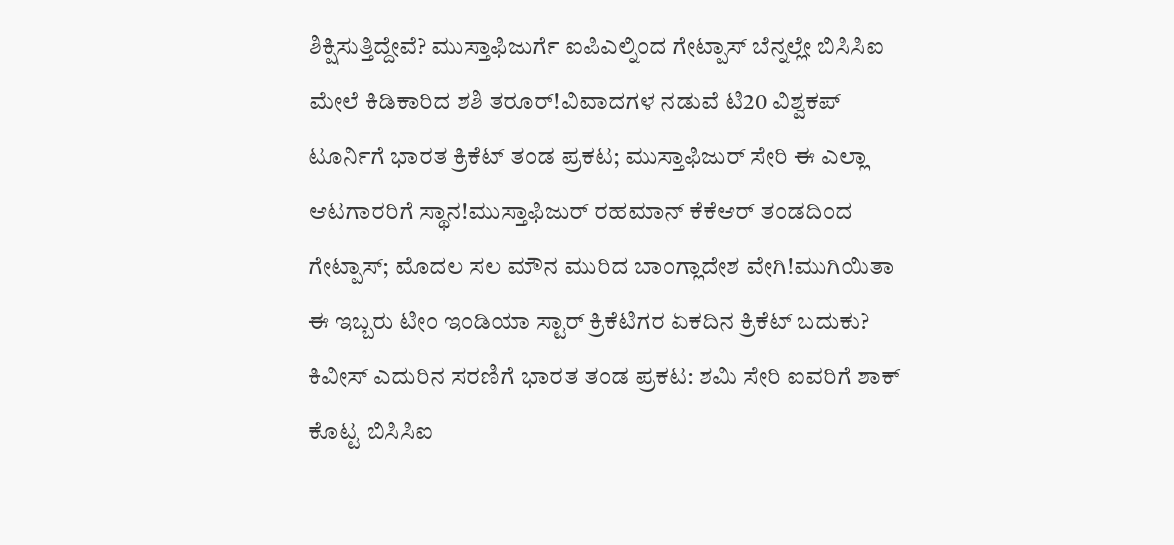ಶಿಕ್ಷಿಸುತ್ತಿದ್ದೇವೆ? ಮುಸ್ತಾಫಿಜುರ್ಗೆ ಐಪಿಎಲ್ನಿಂದ ಗೇಟ್ಪಾಸ್ ಬೆನ್ನಲ್ಲೇ ಬಿಸಿಸಿಐ ಮೇಲೆ ಕಿಡಿಕಾರಿದ ಶಶಿ ತರೂರ್!ವಿವಾದಗಳ ನಡುವೆ ಟಿ20 ವಿಶ್ವಕಪ್ ಟೂರ್ನಿಗೆ ಭಾರತ ಕ್ರಿಕೆಟ್ ತಂಡ ಪ್ರಕಟ; ಮುಸ್ತಾಫಿಜುರ್ ಸೇರಿ ಈ ಎಲ್ಲಾ ಆಟಗಾರರಿಗೆ ಸ್ಥಾನ!ಮುಸ್ತಾಫಿಜುರ್ ರಹಮಾನ್ ಕೆಕೆಆರ್ ತಂಡದಿಂದ ಗೇಟ್ಪಾಸ್; ಮೊದಲ ಸಲ ಮೌನ ಮುರಿದ ಬಾಂಗ್ಲಾದೇಶ ವೇಗಿ!ಮುಗಿಯಿತಾ ಈ ಇಬ್ಬರು ಟೀಂ ಇಂಡಿಯಾ ಸ್ಟಾರ್ ಕ್ರಿಕೆಟಿಗರ ಏಕದಿನ ಕ್ರಿಕೆಟ್ ಬದುಕು?
ಕಿವೀಸ್ ಎದುರಿನ ಸರಣಿಗೆ ಭಾರತ ತಂಡ ಪ್ರಕಟ: ಶಮಿ ಸೇರಿ ಐವರಿಗೆ ಶಾಕ್ ಕೊಟ್ಟ ಬಿಸಿಸಿಐ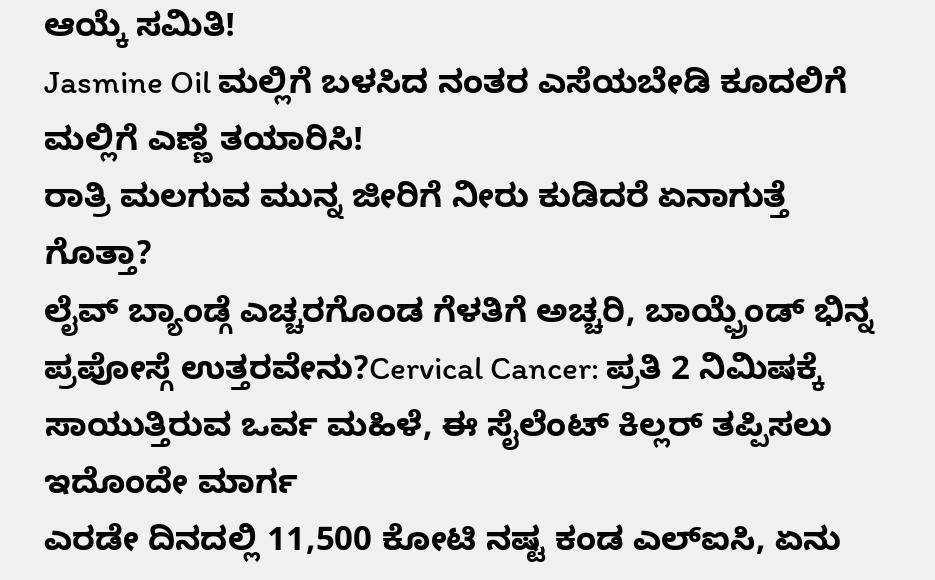ಆಯ್ಕೆ ಸಮಿತಿ!
Jasmine Oil ಮಲ್ಲಿಗೆ ಬಳಸಿದ ನಂತರ ಎಸೆಯಬೇಡಿ ಕೂದಲಿಗೆ ಮಲ್ಲಿಗೆ ಎಣ್ಣೆ ತಯಾರಿಸಿ!
ರಾತ್ರಿ ಮಲಗುವ ಮುನ್ನ ಜೀರಿಗೆ ನೀರು ಕುಡಿದರೆ ಏನಾಗುತ್ತೆ ಗೊತ್ತಾ?
ಲೈವ್ ಬ್ಯಾಂಡ್ಗೆ ಎಚ್ಚರಗೊಂಡ ಗೆಳತಿಗೆ ಅಚ್ಚರಿ, ಬಾಯ್ಫ್ರೆಂಡ್ ಭಿನ್ನ ಪ್ರಪೋಸ್ಗೆ ಉತ್ತರವೇನು?Cervical Cancer: ಪ್ರತಿ 2 ನಿಮಿಷಕ್ಕೆ ಸಾಯುತ್ತಿರುವ ಒರ್ವ ಮಹಿಳೆ, ಈ ಸೈಲೆಂಟ್ ಕಿಲ್ಲರ್ ತಪ್ಪಿಸಲು ಇದೊಂದೇ ಮಾರ್ಗ
ಎರಡೇ ದಿನದಲ್ಲಿ 11,500 ಕೋಟಿ ನಷ್ಟ ಕಂಡ ಎಲ್ಐಸಿ, ಏನು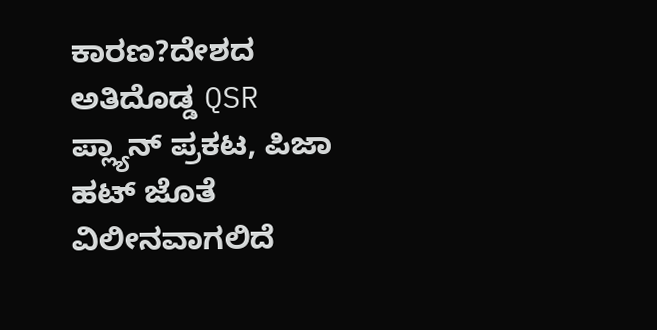ಕಾರಣ?ದೇಶದ ಅತಿದೊಡ್ಡ QSR ಪ್ಲ್ಯಾನ್ ಪ್ರಕಟ, ಪಿಜಾ ಹಟ್ ಜೊತೆ ವಿಲೀನವಾಗಲಿದೆ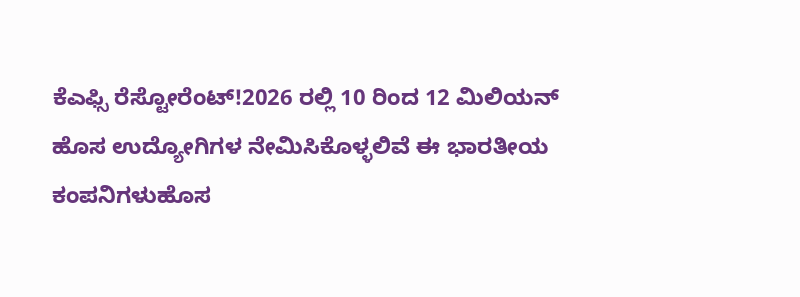ಕೆಎಫ್ಸಿ ರೆಸ್ಟೋರೆಂಟ್!2026 ರಲ್ಲಿ 10 ರಿಂದ 12 ಮಿಲಿಯನ್ ಹೊಸ ಉದ್ಯೋಗಿಗಳ ನೇಮಿಸಿಕೊಳ್ಳಲಿವೆ ಈ ಭಾರತೀಯ ಕಂಪನಿಗಳುಹೊಸ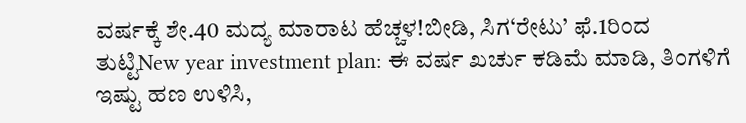ವರ್ಷಕ್ಕೆ ಶೇ.40 ಮದ್ಯ ಮಾರಾಟ ಹೆಚ್ಚಳ!ಬೀಡಿ, ಸಿಗ‘ರೇಟು’ ಫೆ.1ರಿಂದ ತುಟ್ಟಿNew year investment plan: ಈ ವರ್ಷ ಖರ್ಚು ಕಡಿಮೆ ಮಾಡಿ, ತಿಂಗಳಿಗೆ ಇಷ್ಟು ಹಣ ಉಳಿಸಿ,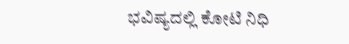ಭವಿಷ್ಯದಲ್ಲಿ ಕೋಟಿ ನಿಧಿ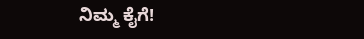ನಿಮ್ಮ ಕೈಗೆ!